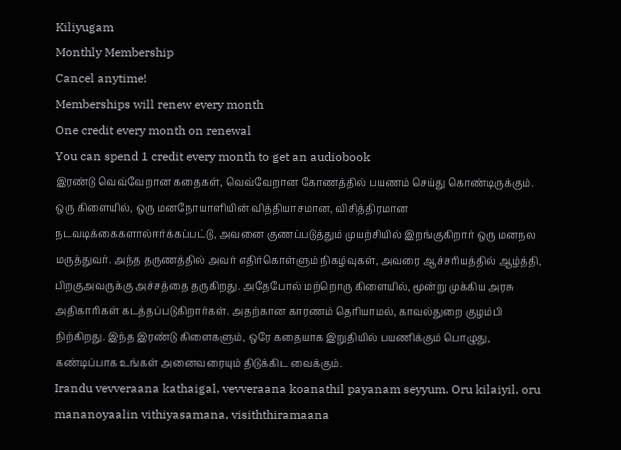Kiliyugam
Monthly Membership
Cancel anytime!
Memberships will renew every month
One credit every month on renewal
You can spend 1 credit every month to get an audiobook
இரண்டு வெவ்வேறான கதைகள், வெவ்வேறான கோணத்தில் பயணம் செய்து கொண்டிருக்கும். ஒரு கிளையில், ஒரு மனநோயாளியின் வித்தியாசமான, விசித்திரமான நடவடிக்கைகளால்ஈர்க்கப்பட்டு, அவனை குணப்படுத்தும் முயற்சியில் இறங்குகிறார் ஒரு மனநல மருத்துவர். அந்த தருணத்தில் அவர் எதிர்கொள்ளும் நிகழ்வுகள், அவரை ஆச்சரியத்தில் ஆழ்த்தி, பிறகுஅவருக்கு அச்சத்தை தருகிறது. அதேபோல் மற்றொரு கிளையில், மூன்று முக்கிய அரசு அதிகாரிகள் கடத்தப்படுகிறார்கள். அதற்கான காரணம் தெரியாமல், காவல்துறை குழம்பி நிற்கிறது. இந்த இரண்டு கிளைகளும், ஒரே கதையாக இறுதியில் பயணிக்கும் பொழுது, கண்டிப்பாக உங்கள் அனைவரையும் திடுக்கிட வைக்கும்.
Irandu vevveraana kathaigal, vevveraana koanathil payanam seyyum. Oru kilaiyil, oru mananoyaalin vithiyasamana, visiththiramaana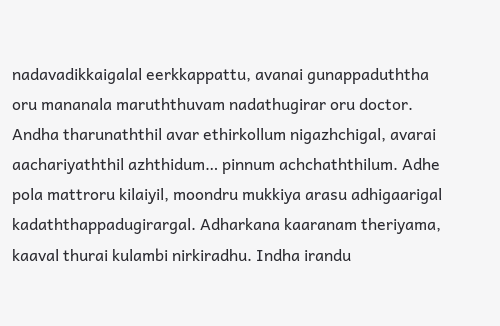nadavadikkaigalal eerkkappattu, avanai gunappaduththa oru mananala maruththuvam nadathugirar oru doctor. Andha tharunaththil avar ethirkollum nigazhchigal, avarai aachariyaththil azhthidum… pinnum achchaththilum. Adhe pola mattroru kilaiyil, moondru mukkiya arasu adhigaarigal kadaththappadugirargal. Adharkana kaaranam theriyama, kaaval thurai kulambi nirkiradhu. Indha irandu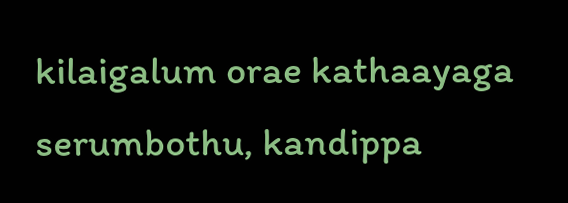kilaigalum orae kathaayaga serumbothu, kandippa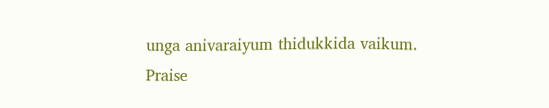unga anivaraiyum thidukkida vaikum.
Praise